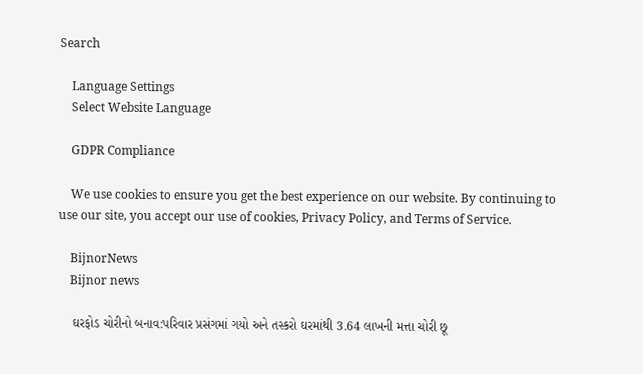Search

    Language Settings
    Select Website Language

    GDPR Compliance

    We use cookies to ensure you get the best experience on our website. By continuing to use our site, you accept our use of cookies, Privacy Policy, and Terms of Service.

    BijnorNews
    Bijnor news

    ઘરફોડ ચોરીનો બનાવ:પરિવાર પ્રસંગમાં ગયો અને તસ્કરો ઘરમાંથી 3.64 લાખની મત્તા ચોરી છૂ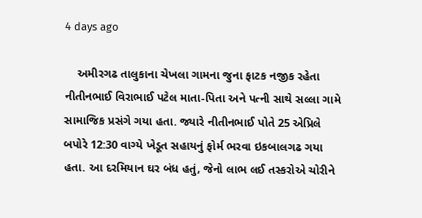4 days ago

    અમીરગઢ તાલુકાના ચેખલા ગામના જુના ફાટક નજીક રહેતા નીતીનભાઈ વિરાભાઈ પટેલ માતા-પિતા અને પત્ની સાથે સલ્લા ગામે સામાજિક પ્રસંગે ગયા હતા. જ્યારે નીતીનભાઈ પોતે 25 એપ્રિલે બપોરે 12:30 વાગ્યે ખેડૂત સહાયનું ફોર્મ ભરવા ઇકબાલગઢ ગયા હતા. આ દરમિયાન ઘર બંધ હતું, જેનો લાભ લઈ તસ્કરોએ ચોરીને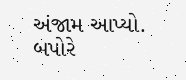અંજામ આપ્યો. બપોરે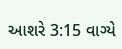આશરે 3:15 વાગ્યે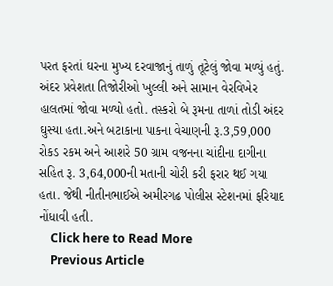પરત ફરતાં ઘરના મુખ્ય દરવાજાનું તાળું તૂટેલું જોવા મળ્યું હતું. અંદર પ્રવેશતા તિજોરીઓ ખુલ્લી અને સામાન વેરવિખેર હાલતમાં જોવા મળ્યો હતો. તસ્કરો બે રૂમના તાળાં તોડી અંદર ઘુસ્યા હતા.અને બટાકાના પાકના વેચાણની રૂ.3,59,000 રોકડ રકમ અને આશરે 50 ગ્રામ વજનના ચાંદીના દાગીના સહિત રૂ. 3,64,000ની મતાની ચોરી કરી ફરાર થઈ ગયા હતા. જેથી નીતીનભાઈએ અમીરગઢ પોલીસ સ્ટેશનમાં ફરિયાદ નોંધાવી હતી.
    Click here to Read More
    Previous Article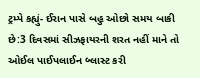ટ્રમ્પે કહ્યું- ઈરાન પાસે બહુ ઓછો સમય બાકી છે:3 દિવસમાં સીઝફાયરની શરત નહીં માને તો ઓઈલ પાઈપલાઈન બ્લાસ્ટ કરી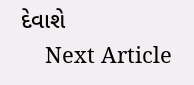દેવાશે
    Next Article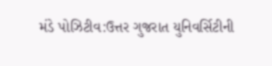મંડે પોઝિટીવ:ઉત્તર ગુજરાત યુનિવર્સિટીની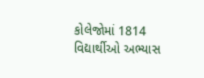કોલેજોમાં 1814 વિદ્યાર્થીઓ અભ્યાસ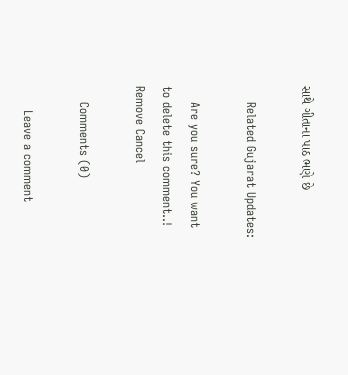સાથે ગીતાના પાઠ ભણે છે

    Related Gujarat Updates:

    Are you sure? You want to delete this comment..! Remove Cancel

    Comments (0)

      Leave a comment